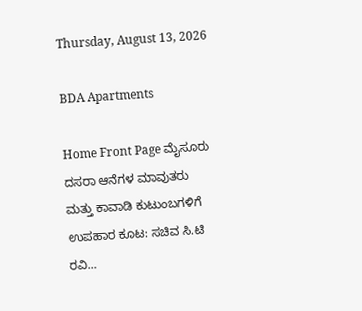Thursday, August 13, 2026

BDA Apartments

Home Front Page ಮೈಸೂರು ದಸರಾ ಆನೆಗಳ ಮಾವುತರು ಮತ್ತು ಕಾವಾಡಿ ಕುಟುಂಬಗಳಿಗೆ ಉಪಹಾರ ಕೂಟ: ಸಚಿವ ಸಿ.ಟಿ ರವಿ...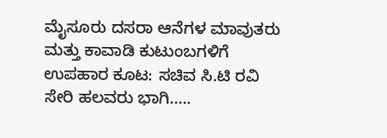ಮೈಸೂರು ದಸರಾ ಆನೆಗಳ ಮಾವುತರು ಮತ್ತು ಕಾವಾಡಿ ಕುಟುಂಬಗಳಿಗೆ ಉಪಹಾರ ಕೂಟ: ಸಚಿವ ಸಿ.ಟಿ ರವಿ ಸೇರಿ ಹಲವರು ಭಾಗಿ…..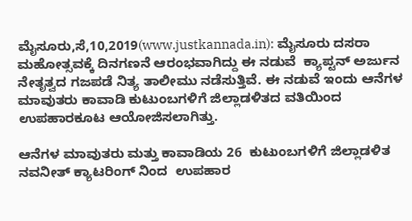ಮೈಸೂರು,ಸೆ,10,2019(www.justkannada.in): ಮೈಸೂರು ದಸರಾ ಮಹೋತ್ಸವಕ್ಕೆ ದಿನಗಣನೆ ಆರಂಭವಾಗಿದ್ದು ಈ ನಡುವೆ  ಕ್ಯಾಪ್ಟನ್ ಅರ್ಜುನ ನೇತೃತ್ವದ ಗಜಪಡೆ ನಿತ್ಯ ತಾಲೀಮು ನಡೆಸುತ್ತಿವೆ. ಈ ನಡುವೆ ಇಂದು ಆನೆಗಳ ಮಾವುತರು ಕಾವಾಡಿ ಕುಟುಂಬಗಳಿಗೆ ಜಿಲ್ಲಾಡಳಿತದ ವತಿಯಿಂದ ಉಪಹಾರಕೂಟ ಆಯೋಜಿಸಲಾಗಿತ್ತು.

ಆನೆಗಳ ಮಾವುತರು ಮತ್ತು ಕಾವಾಡಿಯ 26  ಕುಟುಂಬಗಳಿಗೆ ಜಿಲ್ಲಾಡಳಿತ ನವನೀತ್ ಕ್ಯಾಟರಿಂಗ್ ನಿಂದ  ಉಪಹಾರ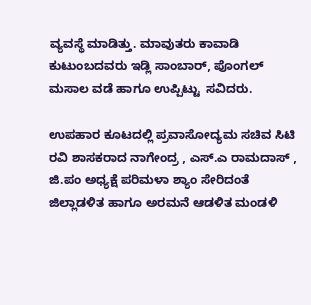ವ್ಯವಸ್ಥೆ ಮಾಡಿತ್ತು. ಮಾವುತರು ಕಾವಾಡಿ ಕುಟುಂಬದವರು ಇಡ್ಲಿ ಸಾಂಬಾರ್, ಪೊಂಗಲ್ ಮಸಾಲ ವಡೆ ಹಾಗೂ ಉಪ್ಪಿಟ್ಟು  ಸವಿದರು.

ಉಪಹಾರ ಕೂಟದಲ್ಲಿ ಪ್ರವಾಸೋದ್ಯಮ ಸಚಿವ ಸಿಟಿ ರವಿ ಶಾಸಕರಾದ ನಾಗೇಂದ್ರ , ಎಸ್.ಎ ರಾಮದಾಸ್ , ಜಿ.ಪಂ ಅಧ್ಯಕ್ಷೆ ಪರಿಮಳಾ ಶ್ಯಾಂ ಸೇರಿದಂತೆ ಜಿಲ್ಲಾಡಳಿತ ಹಾಗೂ ಅರಮನೆ ಆಡಳಿತ ಮಂಡಳಿ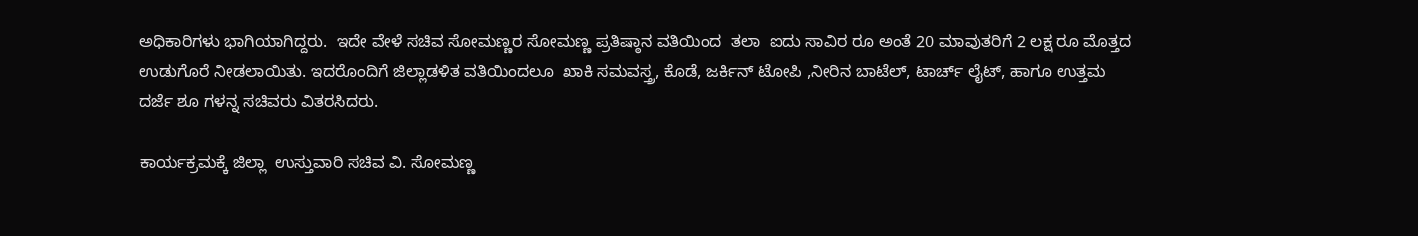ಅಧಿಕಾರಿಗಳು ಭಾಗಿಯಾಗಿದ್ದರು.  ಇದೇ ವೇಳೆ ಸಚಿವ ಸೋಮಣ್ಣರ ಸೋಮಣ್ಣ ಪ್ರತಿಷ್ಠಾನ ವತಿಯಿಂದ  ತಲಾ  ಐದು ಸಾವಿರ ರೂ ಅಂತೆ 20 ಮಾವುತರಿಗೆ 2 ಲಕ್ಷ ರೂ ಮೊತ್ತದ ಉಡುಗೊರೆ ನೀಡಲಾಯಿತು. ಇದರೊಂದಿಗೆ ಜಿಲ್ಲಾಡಳಿತ ವತಿಯಿಂದಲೂ  ಖಾಕಿ ಸಮವಸ್ತ್ರ, ಕೊಡೆ, ಜರ್ಕಿನ್ ಟೋಪಿ ,ನೀರಿನ ಬಾಟೆಲ್, ಟಾರ್ಚ್ ಲೈಟ್, ಹಾಗೂ ಉತ್ತಮ ದರ್ಜೆ ಶೂ ಗಳನ್ನ ಸಚಿವರು ವಿತರಸಿದರು.

ಕಾರ್ಯಕ್ರಮಕ್ಕೆ ಜಿಲ್ಲಾ  ಉಸ್ತುವಾರಿ ಸಚಿವ ವಿ. ಸೋಮಣ್ಣ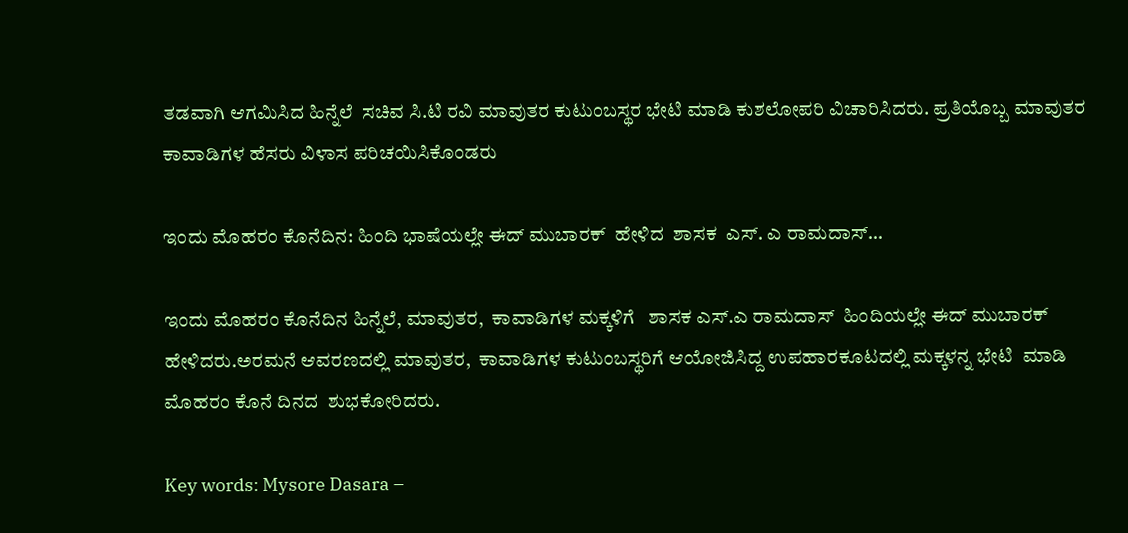ತಡವಾಗಿ ಆಗಮಿಸಿದ ಹಿನ್ನೆಲೆ  ಸಚಿವ ಸಿ.ಟಿ ರವಿ ಮಾವುತರ ಕುಟುಂಬಸ್ಥರ ಭೇಟಿ ಮಾಡಿ ಕುಶಲೋಪರಿ ವಿಚಾರಿಸಿದರು. ಪ್ರತಿಯೊಬ್ಬ ಮಾವುತರ ಕಾವಾಡಿಗಳ ಹೆಸರು ವಿಳಾಸ ಪರಿಚಯಿಸಿಕೊಂಡರು

ಇಂದು ಮೊಹರಂ ಕೊನೆದಿನ: ಹಿಂದಿ ಭಾಷೆಯಲ್ಲೇ ಈದ್ ಮುಬಾರಕ್  ಹೇಳಿದ  ಶಾಸಕ  ಎಸ್. ಎ ರಾಮದಾಸ್…

ಇಂದು ಮೊಹರಂ ಕೊನೆದಿನ ಹಿನ್ನೆಲೆ, ಮಾವುತರ,  ಕಾವಾಡಿಗಳ ಮಕ್ಕಳಿಗೆ   ಶಾಸಕ ಎಸ್.ಎ ರಾಮದಾಸ್  ಹಿಂದಿಯಲ್ಲೇ ಈದ್ ಮುಬಾರಕ್  ಹೇಳಿದರು.ಅರಮನೆ ಆವರಣದಲ್ಲಿ ಮಾವುತರ,  ಕಾವಾಡಿಗಳ ಕುಟುಂಬಸ್ಥರಿಗೆ ಆಯೋಜಿಸಿದ್ದ ಉಪಹಾರಕೂಟದಲ್ಲಿ ಮಕ್ಕಳನ್ನ ಭೇಟಿ  ಮಾಡಿ  ಮೊಹರಂ ಕೊನೆ ದಿನದ  ಶುಭಕೋರಿದರು.

Key words: Mysore Dasara –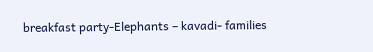breakfast party-Elephants – kavadi- families